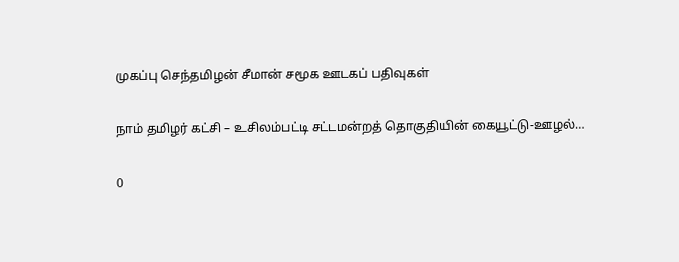முகப்பு செந்தமிழன் சீமான் சமூக ஊடகப் பதிவுகள்

நாம் தமிழர் கட்சி – உசிலம்பட்டி சட்டமன்றத் தொகுதியின் கையூட்டு-ஊழல்…

0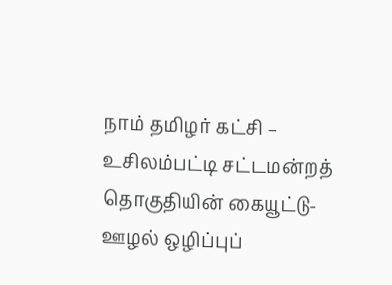நாம் தமிழர் கட்சி – உசிலம்பட்டி சட்டமன்றத் தொகுதியின் கையூட்டு-ஊழல் ஒழிப்புப்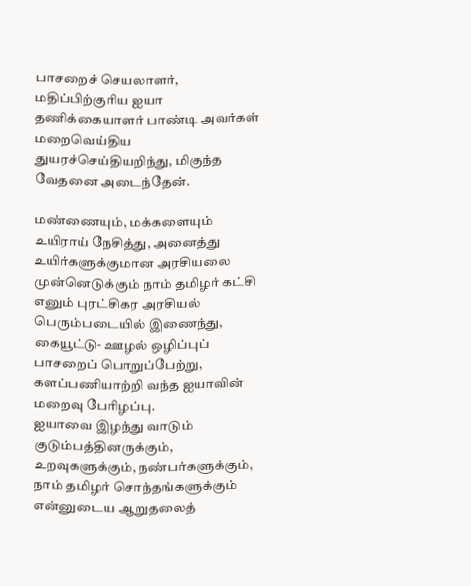பாசறைச் செயலாளர், மதிப்பிற்குரிய ஐயா தணிக்கையாளர் பாண்டி அவர்கள் மறைவெய்திய துயரச்செய்தியறிந்து, மிகுந்த வேதனை அடைந்தேன்.

மண்ணையும், மக்களையும் உயிராய் நேசித்து, அனைத்து உயிர்களுக்குமான அரசியலை முன்னெடுக்கும் நாம் தமிழர் கட்சி எனும் புரட்சிகர அரசியல் பெரும்படையில் இணைந்து, கையூட்டு- ஊழல் ஒழிப்புப் பாசறைப் பொறுப்பேற்று, களப்பணியாற்றி வந்த ஐயாவின் மறைவு பேரிழப்பு.
ஐயாவை இழந்து வாடும் குடும்பத்தினருக்கும், உறவுகளுக்கும், நண்பர்களுக்கும், நாம் தமிழர் சொந்தங்களுக்கும் என்னுடைய ஆறுதலைத்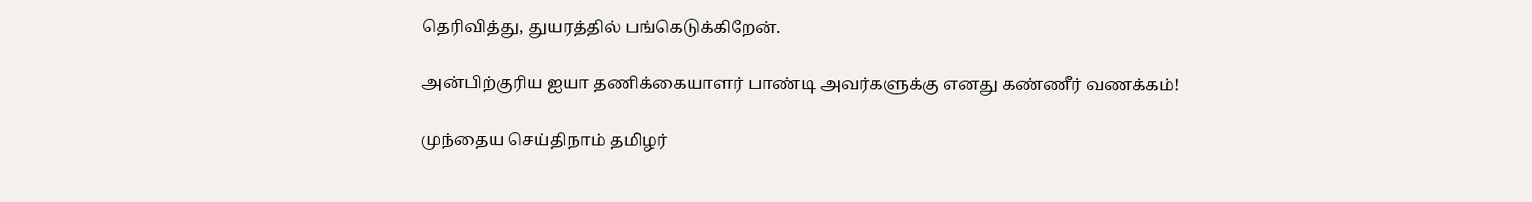தெரிவித்து, துயரத்தில் பங்கெடுக்கிறேன்.

அன்பிற்குரிய ஐயா தணிக்கையாளர் பாண்டி அவர்களுக்கு எனது கண்ணீர் வணக்கம்!

முந்தைய செய்திநாம் தமிழர்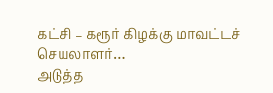கட்சி – கரூர் கிழக்கு மாவட்டச் செயலாளர்…
அடுத்த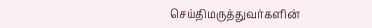செய்திமருத்துவர்களின்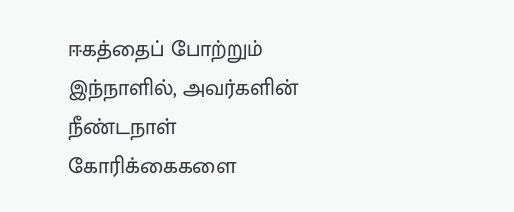ஈகத்தைப் போற்றும் இந்நாளில், அவர்களின் நீண்டநாள் கோரிக்கைகளை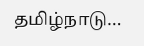தமிழ்நாடு…